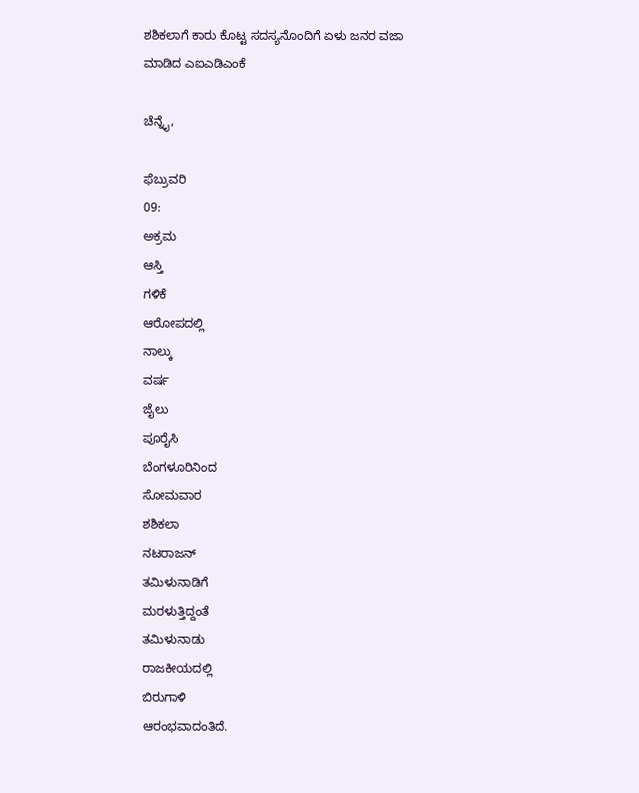ಶಶಿಕಲಾಗೆ ಕಾರು ಕೊಟ್ಟ ಸದಸ್ಯನೊಂದಿಗೆ ಏಳು ಜನರ ವಜಾ ಮಾಡಿದ ಎಐಎಡಿಎಂಕೆ

ಚೆನ್ನೈ,

ಫೆಬ್ರುವರಿ
09:
ಅಕ್ರಮ
ಆಸ್ತಿ
ಗಳಿಕೆ
ಆರೋಪದಲ್ಲಿ
ನಾಲ್ಕು
ವರ್ಷ
ಜೈಲು
ಪೂರೈಸಿ
ಬೆಂಗಳೂರಿನಿಂದ
ಸೋಮವಾರ
ಶಶಿಕಲಾ
ನಟರಾಜನ್
ತಮಿಳುನಾಡಿಗೆ
ಮರಳುತ್ತಿದ್ದಂತೆ
ತಮಿಳುನಾಡು
ರಾಜಕೀಯದಲ್ಲಿ
ಬಿರುಗಾಳಿ
ಆರಂಭವಾದಂತಿದೆ.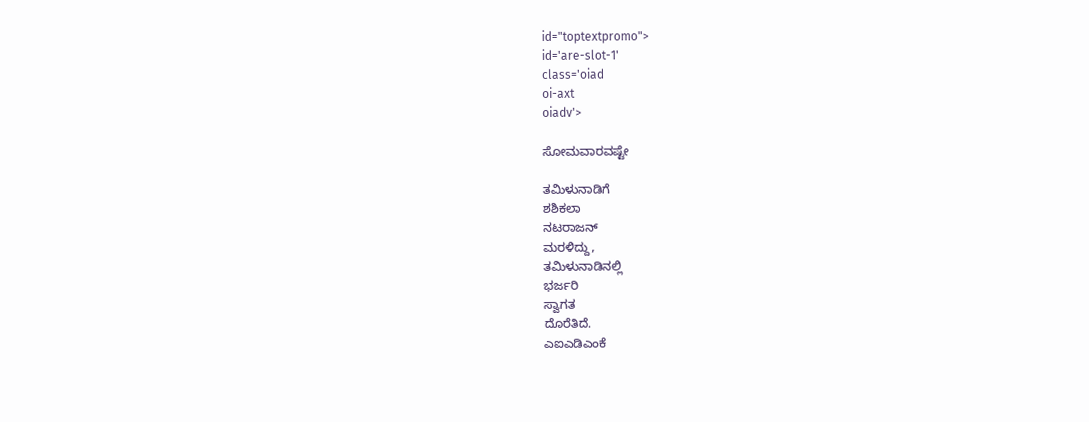id="toptextpromo">
id='are-slot-1'
class='oiad
oi-axt
oiadv'>

ಸೋಮವಾರವಷ್ಟೇ

ತಮಿಳುನಾಡಿಗೆ
ಶಶಿಕಲಾ
ನಟರಾಜನ್
ಮರಳಿದ್ದು,
ತಮಿಳುನಾಡಿನಲ್ಲಿ
ಭರ್ಜರಿ
ಸ್ವಾಗತ
ದೊರೆತಿದೆ.
ಎಐಎಡಿಎಂಕೆ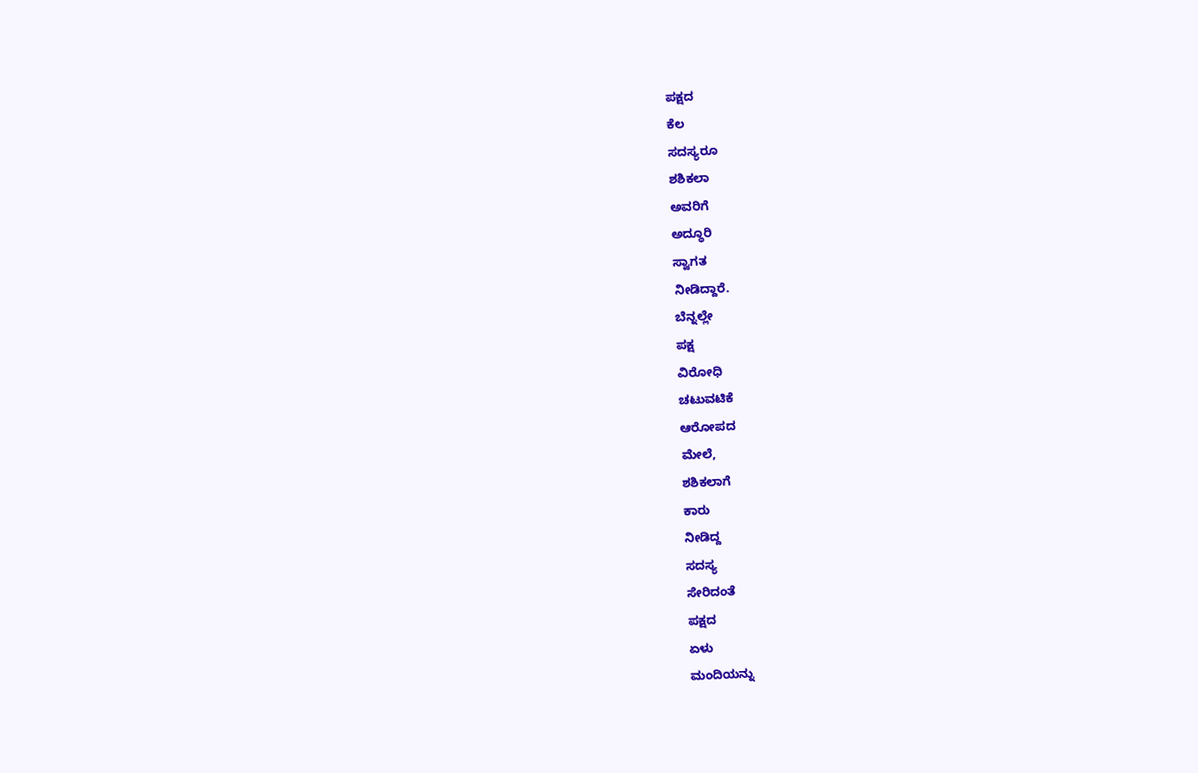ಪಕ್ಷದ
ಕೆಲ
ಸದಸ್ಯರೂ
ಶಶಿಕಲಾ
ಅವರಿಗೆ
ಅದ್ಧೂರಿ
ಸ್ವಾಗತ
ನೀಡಿದ್ದಾರೆ.
ಬೆನ್ನಲ್ಲೇ
ಪಕ್ಷ
ವಿರೋಧಿ
ಚಟುವಟಿಕೆ
ಆರೋಪದ
ಮೇಲೆ,
ಶಶಿಕಲಾಗೆ
ಕಾರು
ನೀಡಿದ್ದ
ಸದಸ್ಯ
ಸೇರಿದಂತೆ
ಪಕ್ಷದ
ಏಳು
ಮಂದಿಯನ್ನು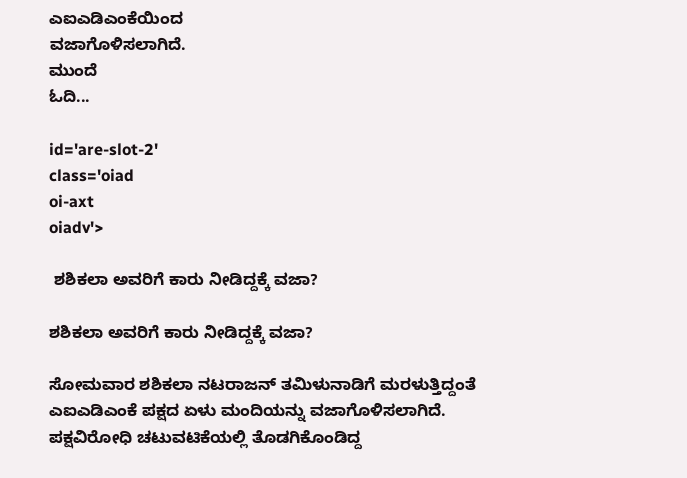ಎಐಎಡಿಎಂಕೆಯಿಂದ
ವಜಾಗೊಳಿಸಲಾಗಿದೆ.
ಮುಂದೆ
ಓದಿ...

id='are-slot-2'
class='oiad
oi-axt
oiadv'>

 ಶಶಿಕಲಾ ಅವರಿಗೆ ಕಾರು ನೀಡಿದ್ದಕ್ಕೆ ವಜಾ?

ಶಶಿಕಲಾ ಅವರಿಗೆ ಕಾರು ನೀಡಿದ್ದಕ್ಕೆ ವಜಾ?

ಸೋಮವಾರ ಶಶಿಕಲಾ ನಟರಾಜನ್ ತಮಿಳುನಾಡಿಗೆ ಮರಳುತ್ತಿದ್ದಂತೆ ಎಐಎಡಿಎಂಕೆ ಪಕ್ಷದ ಏಳು ಮಂದಿಯನ್ನು ವಜಾಗೊಳಿಸಲಾಗಿದೆ. ಪಕ್ಷವಿರೋಧಿ ಚಟುವಟಿಕೆಯಲ್ಲಿ ತೊಡಗಿಕೊಂಡಿದ್ದ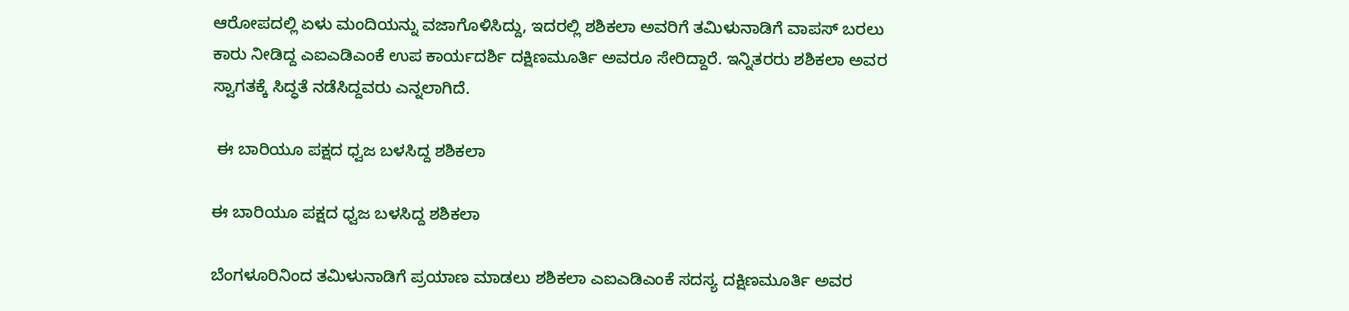ಆರೋಪದಲ್ಲಿ ಏಳು ಮಂದಿಯನ್ನು ವಜಾಗೊಳಿಸಿದ್ದು, ಇದರಲ್ಲಿ ಶಶಿಕಲಾ ಅವರಿಗೆ ತಮಿಳುನಾಡಿಗೆ ವಾಪಸ್ ಬರಲು ಕಾರು ನೀಡಿದ್ದ ಎಐಎಡಿಎಂಕೆ ಉಪ ಕಾರ್ಯದರ್ಶಿ ದಕ್ಷಿಣಮೂರ್ತಿ ಅವರೂ ಸೇರಿದ್ದಾರೆ. ಇನ್ನಿತರರು ಶಶಿಕಲಾ ಅವರ ಸ್ವಾಗತಕ್ಕೆ ಸಿದ್ಧತೆ ನಡೆಸಿದ್ದವರು ಎನ್ನಲಾಗಿದೆ.

 ಈ ಬಾರಿಯೂ ಪಕ್ಷದ ಧ್ವಜ ಬಳಸಿದ್ದ ಶಶಿಕಲಾ

ಈ ಬಾರಿಯೂ ಪಕ್ಷದ ಧ್ವಜ ಬಳಸಿದ್ದ ಶಶಿಕಲಾ

ಬೆಂಗಳೂರಿನಿಂದ ತಮಿಳುನಾಡಿಗೆ ಪ್ರಯಾಣ ಮಾಡಲು ಶಶಿಕಲಾ ಎಐಎಡಿಎಂಕೆ ಸದಸ್ಯ ದಕ್ಷಿಣಮೂರ್ತಿ ಅವರ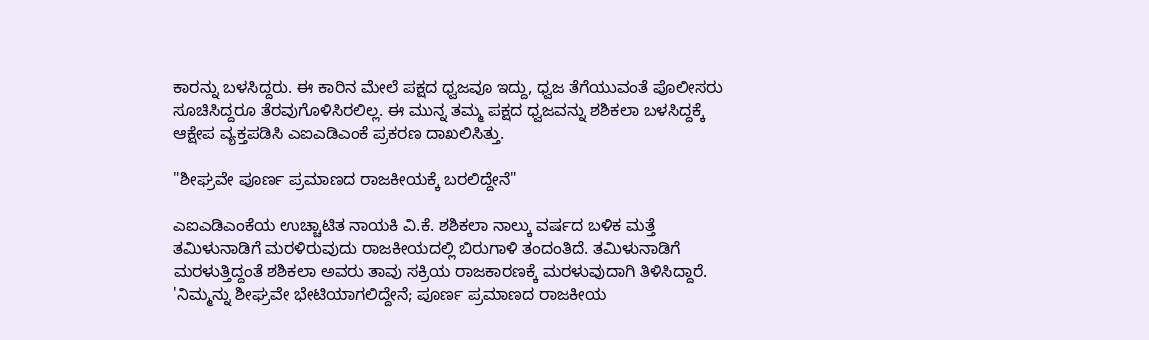ಕಾರನ್ನು ಬಳಸಿದ್ದರು. ಈ ಕಾರಿನ ಮೇಲೆ ಪಕ್ಷದ ಧ್ವಜವೂ ಇದ್ದು, ಧ್ವಜ ತೆಗೆಯುವಂತೆ ಪೊಲೀಸರು ಸೂಚಿಸಿದ್ದರೂ ತೆರವುಗೊಳಿಸಿರಲಿಲ್ಲ. ಈ ಮುನ್ನ ತಮ್ಮ ಪಕ್ಷದ ಧ್ವಜವನ್ನು ಶಶಿಕಲಾ ಬಳಸಿದ್ದಕ್ಕೆ ಆಕ್ಷೇಪ ವ್ಯಕ್ತಪಡಿಸಿ ಎಐಎಡಿಎಂಕೆ ಪ್ರಕರಣ ದಾಖಲಿಸಿತ್ತು.

"ಶೀಘ್ರವೇ ಪೂರ್ಣ ಪ್ರಮಾಣದ ರಾಜಕೀಯಕ್ಕೆ ಬರಲಿದ್ದೇನೆ"

ಎಐಎಡಿಎಂಕೆಯ ಉಚ್ಚಾಟಿತ ನಾಯಕಿ ವಿ.ಕೆ. ಶಶಿಕಲಾ ನಾಲ್ಕು ವರ್ಷದ ಬಳಿಕ ಮತ್ತೆ ತಮಿಳುನಾಡಿಗೆ ಮರಳಿರುವುದು ರಾಜಕೀಯದಲ್ಲಿ ಬಿರುಗಾಳಿ ತಂದಂತಿದೆ. ತಮಿಳುನಾಡಿಗೆ ಮರಳುತ್ತಿದ್ದಂತೆ ಶಶಿಕಲಾ ಅವರು ತಾವು ಸಕ್ರಿಯ ರಾಜಕಾರಣಕ್ಕೆ ಮರಳುವುದಾಗಿ ತಿಳಿಸಿದ್ದಾರೆ. 'ನಿಮ್ಮನ್ನು ಶೀಘ್ರವೇ ಭೇಟಿಯಾಗಲಿದ್ದೇನೆ; ಪೂರ್ಣ ಪ್ರಮಾಣದ ರಾಜಕೀಯ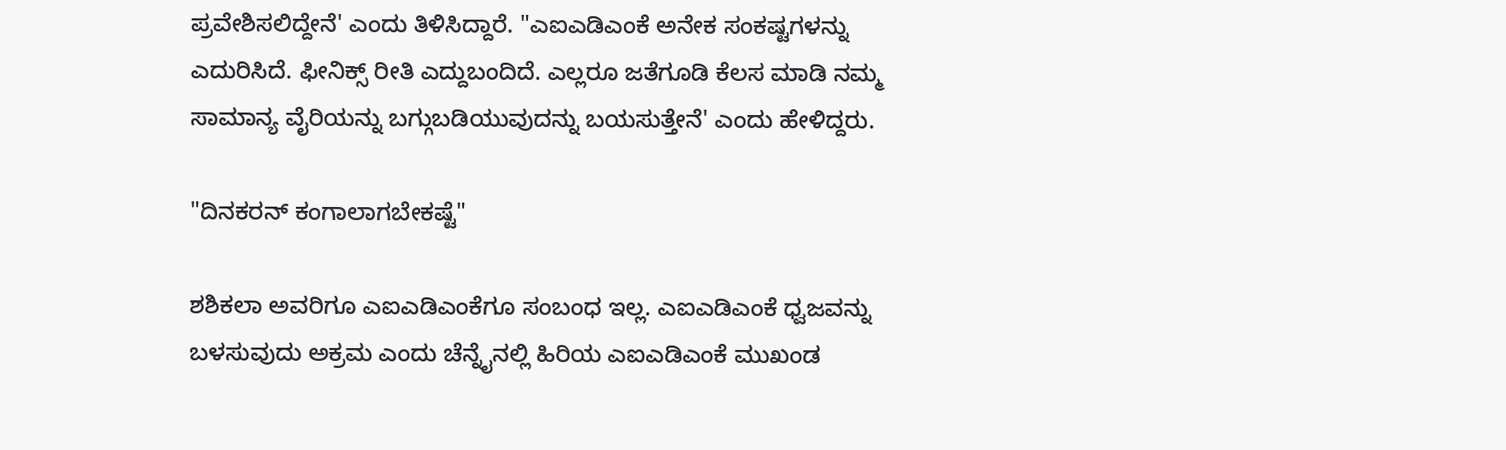ಪ್ರವೇಶಿಸಲಿದ್ದೇನೆ' ಎಂದು ತಿಳಿಸಿದ್ದಾರೆ. "ಎಐಎಡಿಎಂಕೆ ಅನೇಕ ಸಂಕಷ್ಟಗಳನ್ನು ಎದುರಿಸಿದೆ. ಫೀನಿಕ್ಸ್ ರೀತಿ ಎದ್ದುಬಂದಿದೆ. ಎಲ್ಲರೂ ಜತೆಗೂಡಿ ಕೆಲಸ ಮಾಡಿ ನಮ್ಮ ಸಾಮಾನ್ಯ ವೈರಿಯನ್ನು ಬಗ್ಗುಬಡಿಯುವುದನ್ನು ಬಯಸುತ್ತೇನೆ' ಎಂದು ಹೇಳಿದ್ದರು.

"ದಿನಕರನ್ ಕಂಗಾಲಾಗಬೇಕಷ್ಟೆ"

ಶಶಿಕಲಾ ಅವರಿಗೂ ಎಐಎಡಿಎಂಕೆಗೂ ಸಂಬಂಧ ಇಲ್ಲ. ಎಐಎಡಿಎಂಕೆ ಧ್ವಜವನ್ನು ಬಳಸುವುದು ಅಕ್ರಮ ಎಂದು ಚೆನ್ನೈನಲ್ಲಿ ಹಿರಿಯ ಎಐಎಡಿಎಂಕೆ ಮುಖಂಡ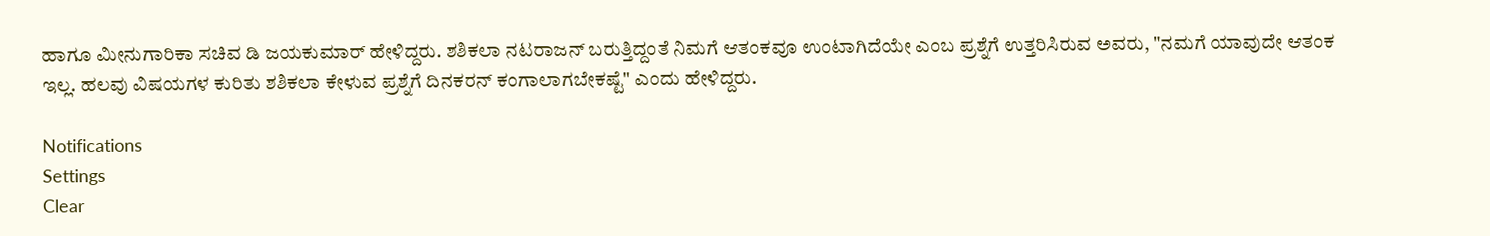ಹಾಗೂ ಮೀನುಗಾರಿಕಾ ಸಚಿವ ಡಿ ಜಯಕುಮಾರ್ ಹೇಳಿದ್ದರು. ಶಶಿಕಲಾ ನಟರಾಜನ್ ಬರುತ್ತಿದ್ದಂತೆ ನಿಮಗೆ ಆತಂಕವೂ ಉಂಟಾಗಿದೆಯೇ ಎಂಬ ಪ್ರಶ್ನೆಗೆ ಉತ್ತರಿಸಿರುವ ಅವರು, "ನಮಗೆ ಯಾವುದೇ ಆತಂಕ ಇಲ್ಲ. ಹಲವು ವಿಷಯಗಳ ಕುರಿತು ಶಶಿಕಲಾ ಕೇಳುವ ಪ್ರಶ್ನೆಗೆ ದಿನಕರನ್ ಕಂಗಾಲಾಗಬೇಕಷ್ಟೆ" ಎಂದು ಹೇಳಿದ್ದರು.

Notifications
Settings
Clear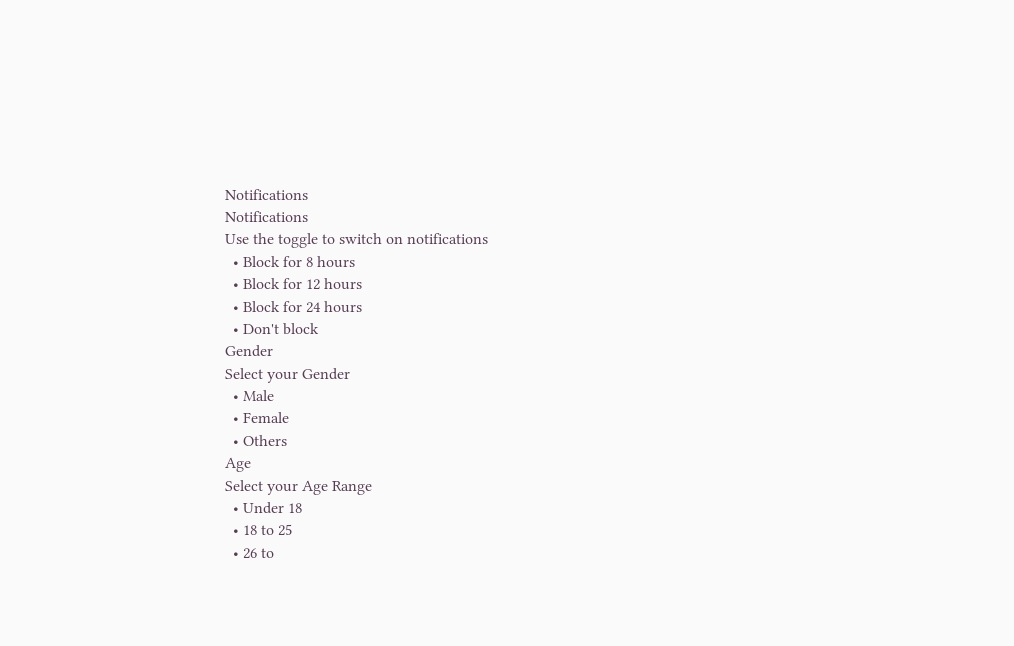Notifications
Notifications
Use the toggle to switch on notifications
  • Block for 8 hours
  • Block for 12 hours
  • Block for 24 hours
  • Don't block
Gender
Select your Gender
  • Male
  • Female
  • Others
Age
Select your Age Range
  • Under 18
  • 18 to 25
  • 26 to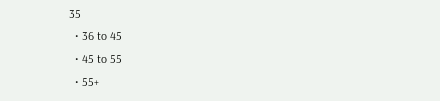35
  • 36 to 45
  • 45 to 55
  • 55+